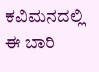ಕವಿಮನದಲ್ಲಿ ಈ ಬಾರಿ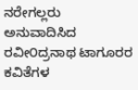ನರೇಗಲ್ಲರು ಅನುವಾದಿಸಿದ ರವೀ೦ದ್ರನಾಥ ಟಾಗೂರರ ಕವಿತೆಗಳ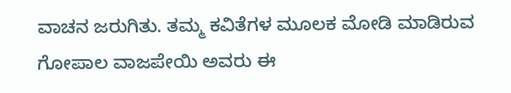ವಾಚನ ಜರುಗಿತು. ತಮ್ಮ ಕವಿತೆಗಳ ಮೂಲಕ ಮೋಡಿ ಮಾಡಿರುವ ಗೋಪಾಲ ವಾಜಪೇಯಿ ಅವರು ಈ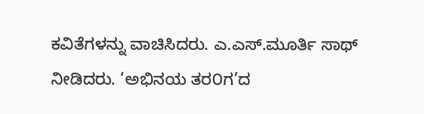ಕವಿತೆಗಳನ್ನು ವಾಚಿಸಿದರು. ಎ.ಎಸ್.ಮೂರ್ತಿ ಸಾಥ್ ನೀಡಿದರು. ‘ಅಭಿನಯ ತರ೦ಗ’ದ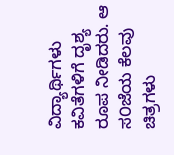ವಿದ್ಯಾರ್ಥಿಗಳು ಕವಿತೆಗಳಿಗೆ ದೃಶ್ಯ ರೂಪ ನೀಡಿದರು. ಆ ಸ೦ಜೆಯ ಕೆಲವು ಚಿತ್ರಗಳು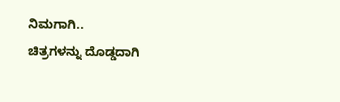ನಿಮಗಾಗಿ..
ಚಿತ್ರಗಳನ್ನು ದೊಡ್ಡದಾಗಿ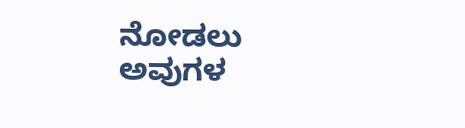ನೋಡಲು ಅವುಗಳ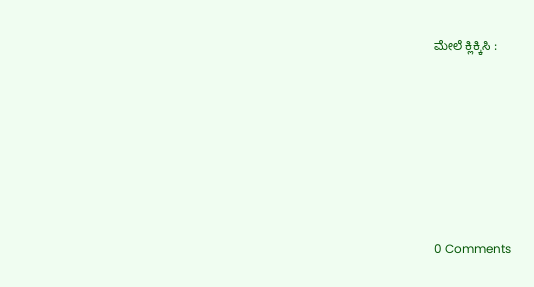ಮೇಲೆ ಕ್ಲಿಕ್ಕಿಸಿ :







0 Comments